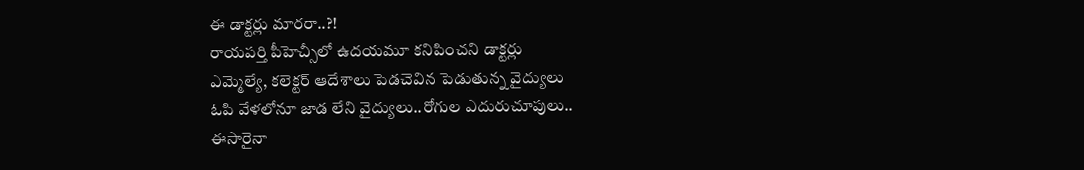ఈ డాక్టర్లు మారరా..?!
రాయపర్తి పీహెచ్సీలో ఉదయమూ కనిపించని డాక్టర్లు
ఎమ్మెల్యే, కలెక్టర్ ఆదేశాలు పెడచెవిన పెడుతున్న వైద్యులు
ఓపి వేళలోనూ జాడ లేని వైద్యులు..రోగుల ఎదురుచూపులు..
ఈసారైనా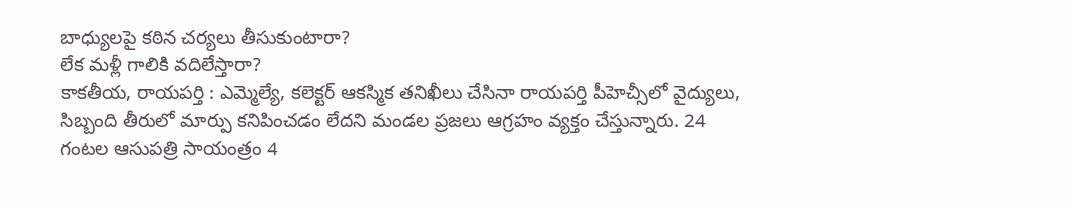బాధ్యులపై కఠిన చర్యలు తీసుకుంటారా?
లేక మళ్లీ గాలికి వదిలేస్తారా?
కాకతీయ, రాయపర్తి : ఎమ్మెల్యే, కలెక్టర్ ఆకస్మిక తనిఖీలు చేసినా రాయపర్తి పీహెచ్సీలో వైద్యులు, సిబ్బంది తీరులో మార్పు కనిపించడం లేదని మండల ప్రజలు ఆగ్రహం వ్యక్తం చేస్తున్నారు. 24 గంటల ఆసుపత్రి సాయంత్రం 4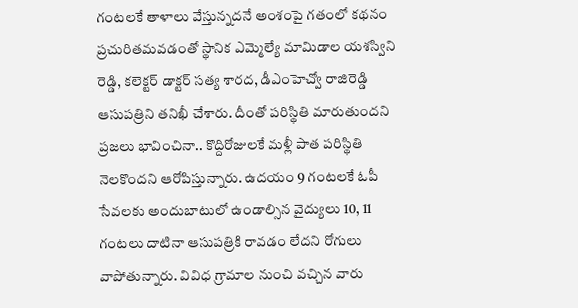గంటలకే తాళాలు వేస్తున్నదనే అంశంపై గతంలో కథనం ప్రచురితమవడంతో స్థానిక ఎమ్మెల్యే మామిడాల యశస్విని రెడ్డి, కలెక్టర్ డాక్టర్ సత్య శారద, డీఎంహెచ్వో రాజిరెడ్డి ఆసుపత్రిని తనిఖీ చేశారు. దీంతో పరిస్థితి మారుతుందని ప్రజలు భావించినా.. కొద్దిరోజులకే మళ్లీ పాత పరిస్థితి నెలకొందని ఆరోపిస్తున్నారు. ఉదయం 9 గంటలకే ఓపీ సేవలకు అందుబాటులో ఉండాల్సిన వైద్యులు 10, 11 గంటలు దాటినా ఆసుపత్రికి రావడం లేదని రోగులు వాపోతున్నారు. వివిధ గ్రామాల నుంచి వచ్చిన వారు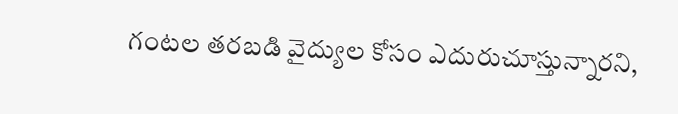గంటల తరబడి వైద్యుల కోసం ఎదురుచూస్తున్నారని,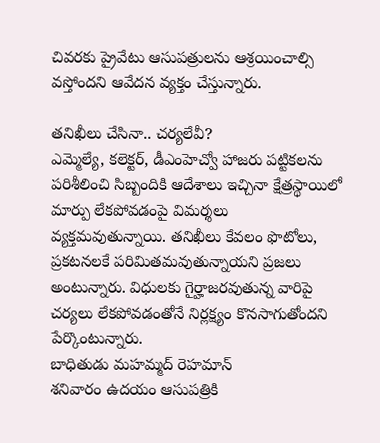చివరకు ప్రైవేటు ఆసుపత్రులను ఆశ్రయించాల్సి వస్తోందని ఆవేదన వ్యక్తం చేస్తున్నారు.

తనిఖీలు చేసినా.. చర్యలేవీ?
ఎమ్మెల్యే, కలెక్టర్, డీఎంహెచ్వో హాజరు పట్టికలను పరిశీలించి సిబ్బందికి ఆదేశాలు ఇచ్చినా క్షేత్రస్థాయిలో మార్పు లేకపోవడంపై విమర్శలు వ్యక్తమవుతున్నాయి. తనిఖీలు కేవలం ఫొటోలు, ప్రకటనలకే పరిమితమవుతున్నాయని ప్రజలు అంటున్నారు. విధులకు గైర్హాజరవుతున్న వారిపై చర్యలు లేకపోవడంతోనే నిర్లక్ష్యం కొనసాగుతోందని పేర్కొంటున్నారు.
బాధితుడు మహమ్మద్ రెహమాన్
శనివారం ఉదయం ఆసుపత్రికి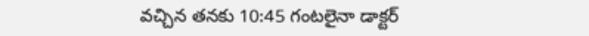వచ్చిన తనకు 10:45 గంటలైనా డాక్టర్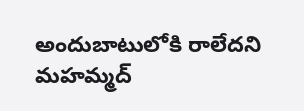అందుబాటులోకి రాలేదని మహమ్మద్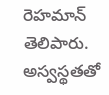రెహమాన్ తెలిపారు. అస్వస్థతతో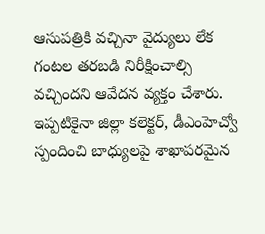ఆసుపత్రికి వచ్చినా వైద్యులు లేక గంటల తరబడి నిరీక్షించాల్సి వచ్చిందని ఆవేదన వ్యక్తం చేశారు. ఇప్పటికైనా జిల్లా కలెక్టర్, డీఎంహెచ్వో స్పందించి బాధ్యులపై శాఖాపరమైన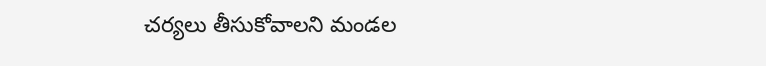చర్యలు తీసుకోవాలని మండల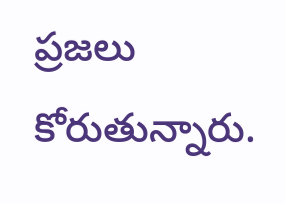ప్రజలు కోరుతున్నారు.